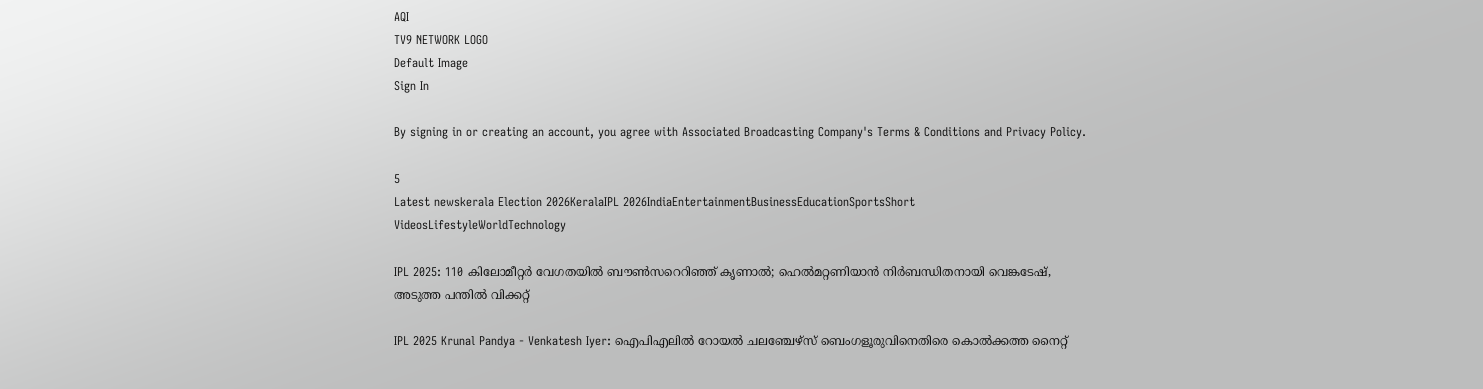AQI
TV9 NETWORK LOGO
Default Image
Sign In

By signing in or creating an account, you agree with Associated Broadcasting Company's Terms & Conditions and Privacy Policy.

5
Latest newskerala Election 2026KeralaIPL 2026IndiaEntertainmentBusinessEducationSportsShort VideosLifestyleWorldTechnology

IPL 2025: 110 കിലോമീറ്റർ വേഗതയിൽ ബൗൺസറെറിഞ്ഞ് കൃണാൽ; ഹെൽമറ്റണിയാൻ നിർബന്ധിതനായി വെങ്കടേഷ്, അടുത്ത പന്തിൽ വിക്കറ്റ്

IPL 2025 Krunal Pandya - Venkatesh Iyer: ഐപിഎലിൽ റോയൽ ചലഞ്ചേഴ്സ് ബെംഗളൂരുവിനെതിരെ കൊൽക്കത്ത നൈറ്റ്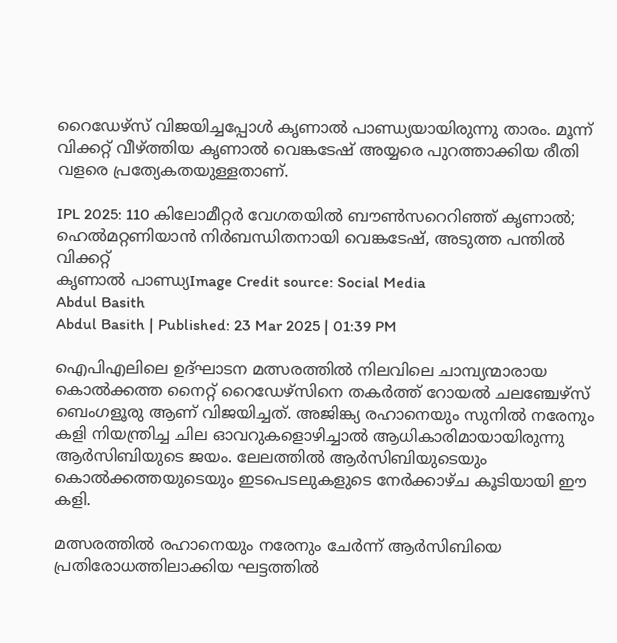റൈഡേഴ്സ് വിജയിച്ചപ്പോൾ കൃണാൽ പാണ്ഡ്യയായിരുന്നു താരം. മൂന്ന് വിക്കറ്റ് വീഴ്ത്തിയ കൃണാൽ വെങ്കടേഷ് അയ്യരെ പുറത്താക്കിയ രീതി വളരെ പ്രത്യേകതയുള്ളതാണ്.

IPL 2025: 110 കിലോമീറ്റർ വേഗതയിൽ ബൗൺസറെറിഞ്ഞ് കൃണാൽ; ഹെൽമറ്റണിയാൻ നിർബന്ധിതനായി വെങ്കടേഷ്, അടുത്ത പന്തിൽ വിക്കറ്റ്
കൃണാൽ പാണ്ഡ്യImage Credit source: Social Media
Abdul Basith
Abdul Basith | Published: 23 Mar 2025 | 01:39 PM

ഐപിഎലിലെ ഉദ്ഘാടന മത്സരത്തിൽ നിലവിലെ ചാമ്പ്യന്മാരായ കൊൽക്കത്ത നൈറ്റ് റൈഡേഴ്സിനെ തകർത്ത് റോയൽ ചലഞ്ചേഴ്സ് ബെംഗളൂരു ആണ് വിജയിച്ചത്. അജിങ്ക്യ രഹാനെയും സുനിൽ നരേനും കളി നിയന്ത്രിച്ച ചില ഓവറുകളൊഴിച്ചാൽ ആധികാരിമായായിരുന്നു ആർസിബിയുടെ ജയം. ലേലത്തിൽ ആർസിബിയുടെയും കൊൽക്കത്തയുടെയും ഇടപെടലുകളുടെ നേർക്കാഴ്ച കൂടിയായി ഈ കളി.

മത്സരത്തിൽ രഹാനെയും നരേനും ചേർന്ന് ആർസിബിയെ പ്രതിരോധത്തിലാക്കിയ ഘട്ടത്തിൽ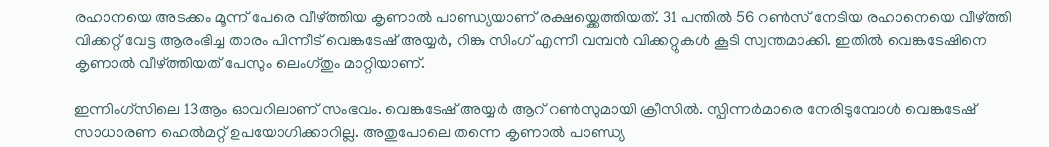രഹാനയെ അടക്കം മൂന്ന് പേരെ വീഴ്ത്തിയ കൃണാൽ പാണ്ഡ്യയാണ് രക്ഷയ്ക്കെത്തിയത്. 31 പന്തിൽ 56 റൺസ് നേടിയ രഹാനെയെ വീഴ്ത്തി വിക്കറ്റ് വേട്ട ആരംഭിച്ച താരം പിന്നീട് വെങ്കടേഷ് അയ്യർ, റിങ്കു സിംഗ് എന്നീ വമ്പൻ വിക്കറ്റുകൾ കൂടി സ്വന്തമാക്കി. ഇതിൽ വെങ്കടേഷിനെ കൃണാൽ വീഴ്ത്തിയത് പേസും ലെംഗ്തും മാറ്റിയാണ്.

ഇന്നിംഗ്സിലെ 13ആം ഓവറിലാണ് സംഭവം. വെങ്കടേഷ് അയ്യർ ആറ് റൺസുമായി ക്രീസിൽ. സ്പിന്നർമാരെ നേരിടുമ്പോൾ വെങ്കടേഷ് സാധാരണ ഹെൽമറ്റ് ഉപയോഗിക്കാറില്ല. അതുപോലെ തന്നെ കൃണാൽ പാണ്ഡ്യ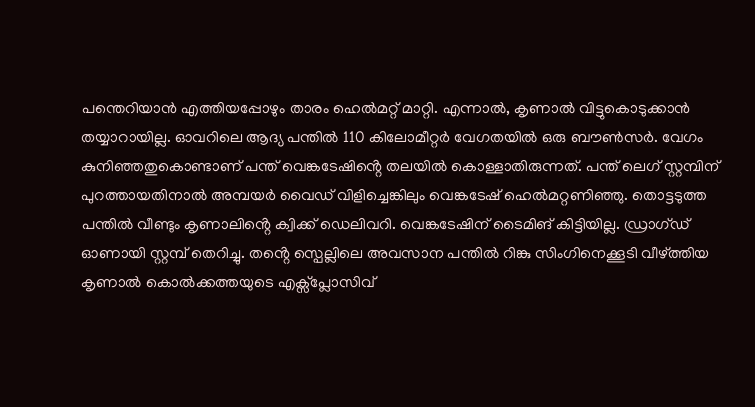പന്തെറിയാൻ എത്തിയപ്പോഴും താരം ഹെൽമറ്റ് മാറ്റി. എന്നാൽ, കൃണാൽ വിട്ടുകൊടുക്കാൻ തയ്യാറായില്ല. ഓവറിലെ ആദ്യ പന്തിൽ 110 കിലോമീറ്റർ വേഗതയിൽ ഒരു ബൗൺസർ. വേഗം കുനിഞ്ഞതുകൊണ്ടാണ് പന്ത് വെങ്കടേഷിൻ്റെ തലയിൽ കൊള്ളാതിരുന്നത്. പന്ത് ലെഗ് സ്റ്റമ്പിന് പുറത്തായതിനാൽ അമ്പയർ വൈഡ് വിളിച്ചെങ്കിലും വെങ്കടേഷ് ഹെൽമറ്റണിഞ്ഞു. തൊട്ടടുത്ത പന്തിൽ വീണ്ടും കൃണാലിൻ്റെ ക്വിക്ക് ഡെലിവറി. വെങ്കടേഷിന് ടൈമിങ് കിട്ടിയില്ല. ഡ്രാഗ്ഡ് ഓണായി സ്റ്റമ്പ് തെറിച്ചു. തൻ്റെ സ്പെല്ലിലെ അവസാന പന്തിൽ റിങ്കു സിംഗിനെക്കൂടി വീഴ്ത്തിയ കൃണാൽ കൊൽക്കത്തയുടെ എക്സ്പ്ലോസിവ്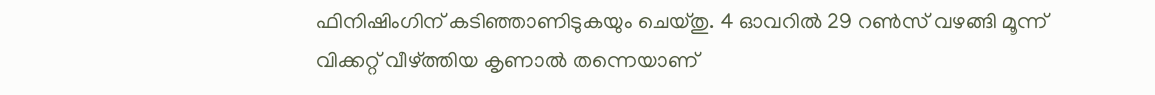ഫിനിഷിംഗിന് കടിഞ്ഞാണിടുകയും ചെയ്തു. 4 ഓവറിൽ 29 റൺസ് വഴങ്ങി മൂന്ന് വിക്കറ്റ് വീഴ്ത്തിയ കൃണാൽ തന്നെയാണ്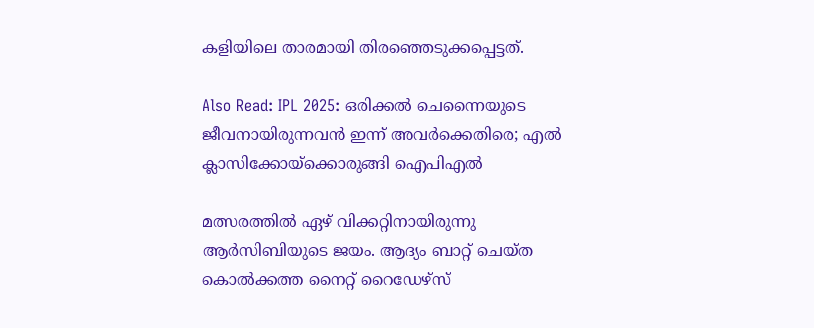കളിയിലെ താരമായി തിരഞ്ഞെടുക്കപ്പെട്ടത്.

Also Read: IPL 2025: ഒരിക്കൽ ചെന്നൈയുടെ ജീവനായിരുന്നവൻ ഇന്ന് അവർക്കെതിരെ; എൽ ക്ലാസിക്കോയ്ക്കൊരുങ്ങി ഐപിഎൽ

മത്സരത്തിൽ ഏഴ് വിക്കറ്റിനായിരുന്നു ആർസിബിയുടെ ജയം. ആദ്യം ബാറ്റ് ചെയ്ത കൊൽക്കത്ത നൈറ്റ് റൈഡേഴ്സ്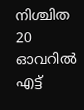നിശ്ചിത 20 ഓവറിൽ എട്ട്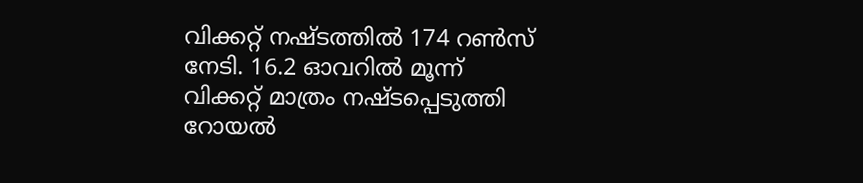വിക്കറ്റ് നഷ്ടത്തിൽ 174 റൺസ് നേടി. 16.2 ഓവറിൽ മൂന്ന് വിക്കറ്റ് മാത്രം നഷ്ടപ്പെടുത്തി റോയൽ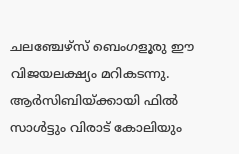ചലഞ്ചേഴ്സ് ബെംഗളൂരു ഈ വിജയലക്ഷ്യം മറികടന്നു. ആർസിബിയ്ക്കായി ഫിൽ സാൾട്ടും വിരാട് കോലിയും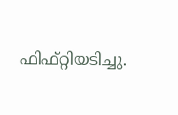ഫിഫ്റ്റിയടിച്ചു.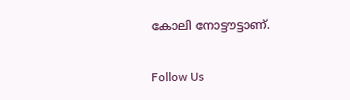കോലി നോട്ടൗട്ടാണ്.

Follow Us